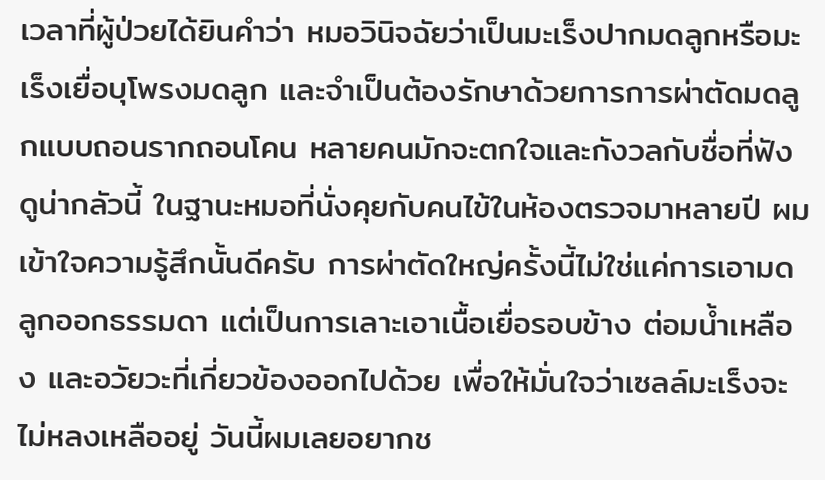เวลาที่ผู้ป่วยได้ยินคำว่า หมอวินิจฉัยว่าเป็นมะเร็งปากมดลูกหรือมะเร็งเยื่อบุโพรงมดลูก และจำเป็นต้องรักษาด้วยการการผ่าตัดมดลูกแบบถอนรากถอนโคน หลายคนมักจะตกใจและกังวลกับชื่อที่ฟังดูน่ากลัวนี้ ในฐานะหมอที่นั่งคุยกับคนไข้ในห้องตรวจมาหลายปี ผมเข้าใจความรู้สึกนั้นดีครับ การผ่าตัดใหญ่ครั้งนี้ไม่ใช่แค่การเอามดลูกออกธรรมดา แต่เป็นการเลาะเอาเนื้อเยื่อรอบข้าง ต่อมน้ำเหลือง และอวัยวะที่เกี่ยวข้องออกไปด้วย เพื่อให้มั่นใจว่าเซลล์มะเร็งจะไม่หลงเหลืออยู่ วันนี้ผมเลยอยากช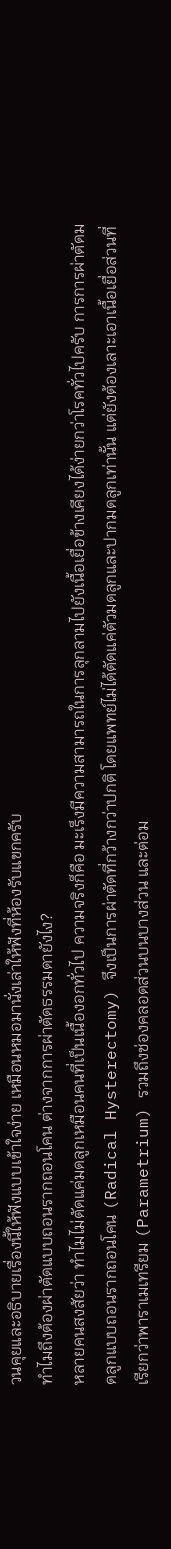วนคุยและอธิบายเรื่องนี้ให้ฟังแบบเข้าใจง่าย เหมือนหมอมานั่งเล่าให้ฟังที่ห้องรับแขกครับ
ทำไมถึงต้องผ่าตัดแบบถอนรากถอนโคน ต่างจากการผ่าตัดธรรมดายังไง?
หลายคนสงสัยว่า ทำไมไม่ตัดแค่มดลูกเหมือนคนที่เป็นเนื้องอกทั่วไป ความจริงก็คือ มะเร็งมีความสามารถในการลุกลามไปยังเนื้อเยื่อข้างเคียงได้ง่ายกว่าโรคทั่วไปครับ การการผ่าตัดมดลูกแบบถอนรากถอนโคน (Radical Hysterectomy) จึงเป็นการผ่าตัดที่กว้างกว่าปกติ โดยแพทย์ไม่ได้ตัดแค่ตัวมดลูกและปากมดลูกเท่านั้น แต่ยังต้องเลาะเอาเนื้อเยื่อส่วนที่เรียกว่าพาราเมเทรียม (Parametrium) รวมถึงช่องคลอดส่วนบนบางส่วน และต่อม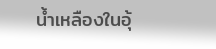น้ำเหลืองในอุ้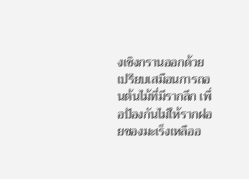งเชิงกรานออกด้วย เปรียบเสมือนการถอนต้นไม้ที่มีรากลึก เพื่อป้องกันไม่ให้รากฝอยของมะเร็งเหลืออ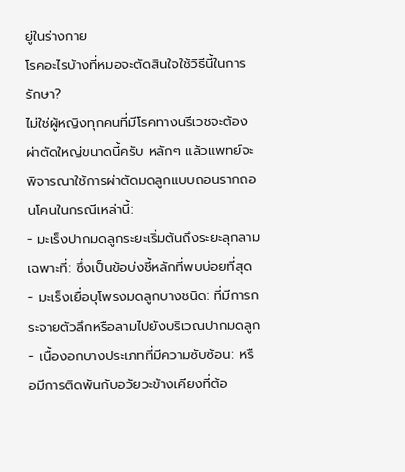ยู่ในร่างกาย
โรคอะไรบ้างที่หมอจะตัดสินใจใช้วิธีนี้ในการรักษา?
ไม่ใช่ผู้หญิงทุกคนที่มีโรคทางนรีเวชจะต้องผ่าตัดใหญ่ขนาดนี้ครับ หลักๆ แล้วแพทย์จะพิจารณาใช้การผ่าตัดมดลูกแบบถอนรากถอนโคนในกรณีเหล่านี้:
- มะเร็งปากมดลูกระยะเริ่มต้นถึงระยะลุกลามเฉพาะที่: ซึ่งเป็นข้อบ่งชี้หลักที่พบบ่อยที่สุด
- มะเร็งเยื่อบุโพรงมดลูกบางชนิด: ที่มีการกระจายตัวลึกหรือลามไปยังบริเวณปากมดลูก
- เนื้องอกบางประเภทที่มีความซับซ้อน: หรือมีการติดพันกับอวัยวะข้างเคียงที่ต้อ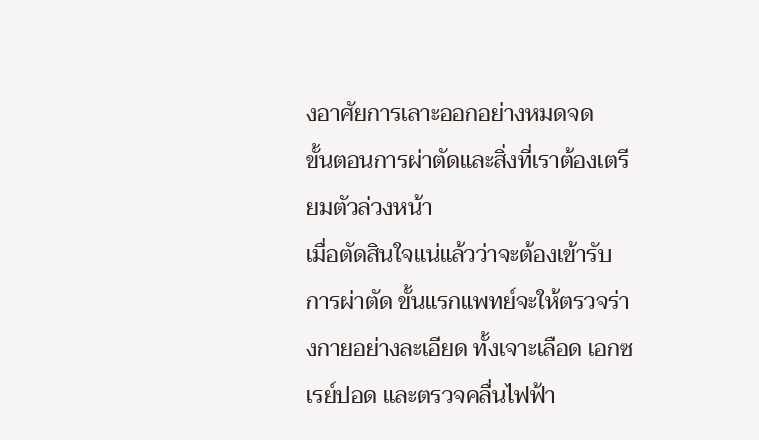งอาศัยการเลาะออกอย่างหมดจด
ขั้นตอนการผ่าตัดและสิ่งที่เราต้องเตรียมตัวล่วงหน้า
เมื่อตัดสินใจแน่แล้วว่าจะต้องเข้ารับการผ่าตัด ขั้นแรกแพทย์จะให้ตรวจร่างกายอย่างละเอียด ทั้งเจาะเลือด เอกซเรย์ปอด และตรวจคลื่นไฟฟ้า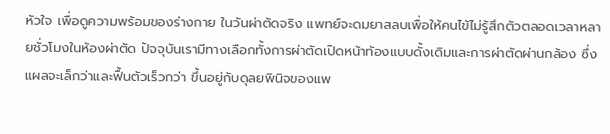หัวใจ เพื่อดูความพร้อมของร่างกาย ในวันผ่าตัดจริง แพทย์จะดมยาสลบเพื่อให้คนไข้ไม่รู้สึกตัวตลอดเวลาหลายชั่วโมงในห้องผ่าตัด ปัจจุบันเรามีทางเลือกทั้งการผ่าตัดเปิดหน้าท้องแบบดั้งเดิมและการผ่าตัดผ่านกล้อง ซึ่งแผลจะเล็กว่าและฟื้นตัวเร็วกว่า ขึ้นอยู่กับดุลยพินิจของแพ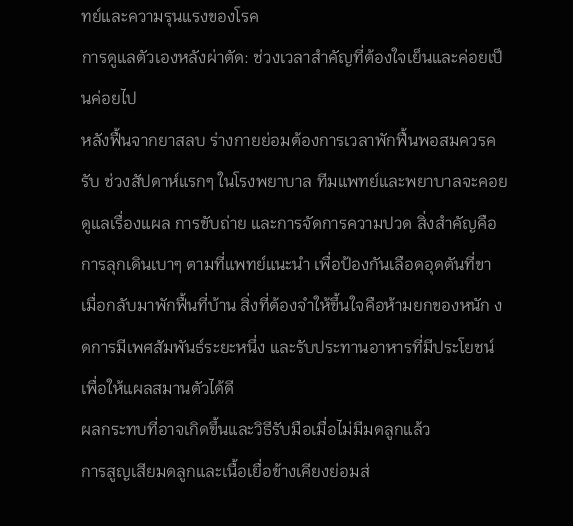ทย์และความรุนแรงของโรค
การดูแลตัวเองหลังผ่าตัด: ช่วงเวลาสำคัญที่ต้องใจเย็นและค่อยเป็นค่อยไป
หลังฟื้นจากยาสลบ ร่างกายย่อมต้องการเวลาพักฟื้นพอสมควรครับ ช่วงสัปดาห์แรกๆ ในโรงพยาบาล ทีมแพทย์และพยาบาลจะคอยดูแลเรื่องแผล การขับถ่าย และการจัดการความปวด สิ่งสำคัญคือการลุกเดินเบาๆ ตามที่แพทย์แนะนำ เพื่อป้องกันเลือดอุดตันที่ขา เมื่อกลับมาพักฟื้นที่บ้าน สิ่งที่ต้องจำให้ขึ้นใจคือห้ามยกของหนัก งดการมีเพศสัมพันธ์ระยะหนึ่ง และรับประทานอาหารที่มีประโยชน์เพื่อให้แผลสมานตัวได้ดี
ผลกระทบที่อาจเกิดขึ้นและวิธีรับมือเมื่อไม่มีมดลูกแล้ว
การสูญเสียมดลูกและเนื้อเยื่อข้างเคียงย่อมส่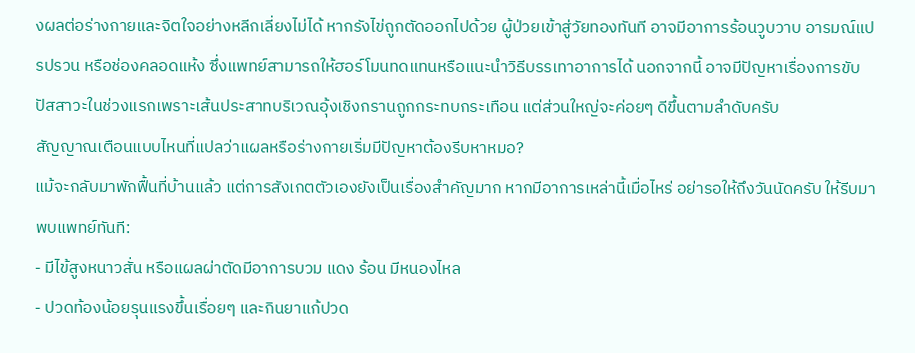งผลต่อร่างกายและจิตใจอย่างหลีกเลี่ยงไม่ได้ หากรังไข่ถูกตัดออกไปด้วย ผู้ป่วยเข้าสู่วัยทองทันที อาจมีอาการร้อนวูบวาบ อารมณ์แปรปรวน หรือช่องคลอดแห้ง ซึ่งแพทย์สามารถให้ฮอร์โมนทดแทนหรือแนะนำวิธีบรรเทาอาการได้ นอกจากนี้ อาจมีปัญหาเรื่องการขับปัสสาวะในช่วงแรกเพราะเส้นประสาทบริเวณอุ้งเชิงกรานถูกกระทบกระเทือน แต่ส่วนใหญ่จะค่อยๆ ดีขึ้นตามลำดับครับ
สัญญาณเตือนแบบไหนที่แปลว่าแผลหรือร่างกายเริ่มมีปัญหาต้องรีบหาหมอ?
แม้จะกลับมาพักฟื้นที่บ้านแล้ว แต่การสังเกตตัวเองยังเป็นเรื่องสำคัญมาก หากมีอาการเหล่านี้เมื่อไหร่ อย่ารอให้ถึงวันนัดครับ ให้รีบมาพบแพทย์ทันที:
- มีไข้สูงหนาวสั่น หรือแผลผ่าตัดมีอาการบวม แดง ร้อน มีหนองไหล
- ปวดท้องน้อยรุนแรงขึ้นเรื่อยๆ และกินยาแก้ปวด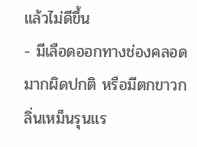แล้วไม่ดีขึ้น
- มีเลือดออกทางช่องคลอดมากผิดปกติ หรือมีตกขาวกลิ่นเหม็นรุนแร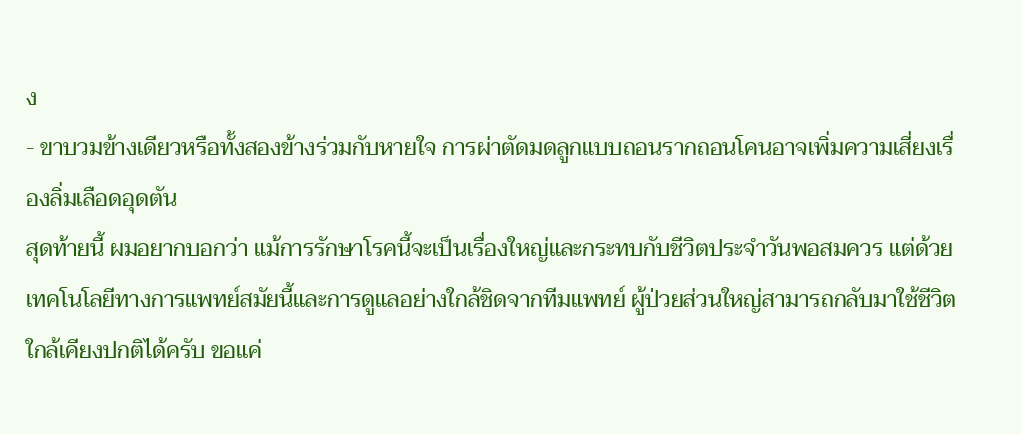ง
- ขาบวมข้างเดียวหรือทั้งสองข้างร่วมกับหายใจ การผ่าตัดมดลูกแบบถอนรากถอนโคนอาจเพิ่มความเสี่ยงเรื่องลิ่มเลือดอุดตัน
สุดท้ายนี้ ผมอยากบอกว่า แม้การรักษาโรคนี้จะเป็นเรื่องใหญ่และกระทบกับชีวิตประจำวันพอสมควร แต่ด้วยเทคโนโลยีทางการแพทย์สมัยนี้และการดูแลอย่างใกล้ชิดจากทีมแพทย์ ผู้ป่วยส่วนใหญ่สามารถกลับมาใช้ชีวิตใกล้เคียงปกติได้ครับ ขอแค่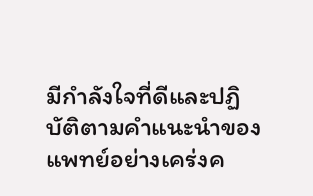มีกำลังใจที่ดีและปฏิบัติตามคำแนะนำของแพทย์อย่างเคร่งค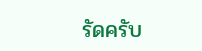รัดครับ